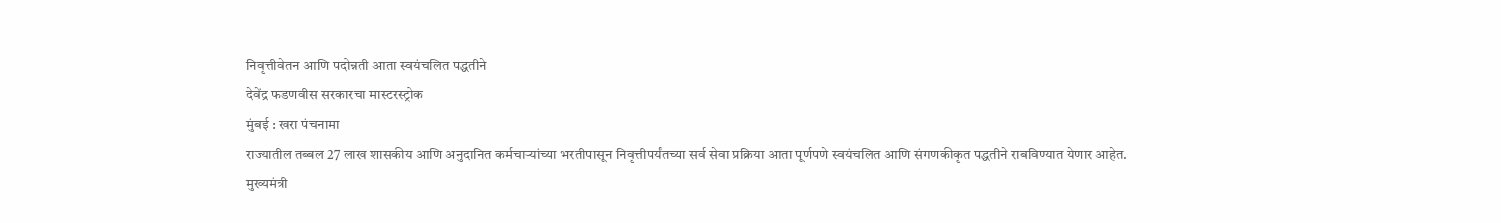निवृत्तीवेतन आणि पदोन्नती आता स्वयंचलित पद्धतीने
देवेंद्र फडणवीस सरकारचा मास्टरस्ट्रोक
मुंबई : खरा पंचनामा
राज्यातील तब्बल 27 लाख शासकीय आणि अनुदानित कर्मचाऱ्यांच्या भरतीपासून निवृत्तीपर्यंतच्या सर्व सेवा प्रक्रिया आता पूर्णपणे स्वयंचलित आणि संगणकीकृत पद्धतीने राबविण्यात येणार आहेत.
मुख्यमंत्री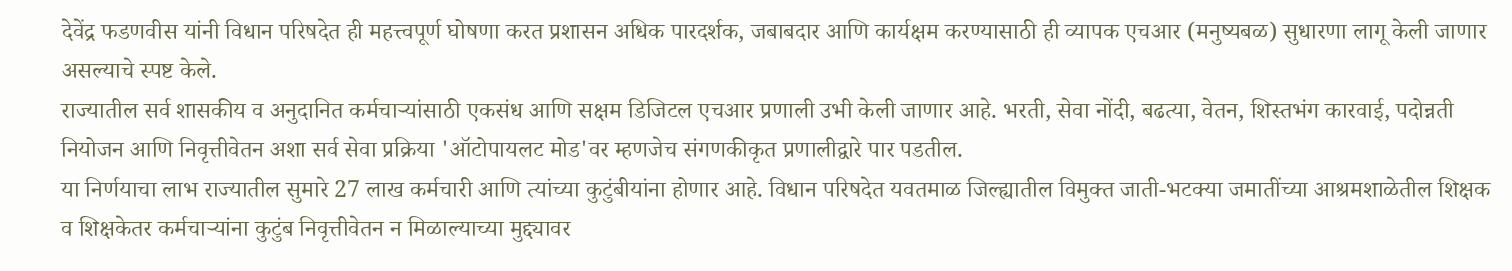देवेंद्र फडणवीस यांनी विधान परिषदेत ही महत्त्वपूर्ण घोषणा करत प्रशासन अधिक पारदर्शक, जबाबदार आणि कार्यक्षम करण्यासाठी ही व्यापक एचआर (मनुष्यबळ) सुधारणा लागू केली जाणार असल्याचे स्पष्ट केले.
राज्यातील सर्व शासकीय व अनुदानित कर्मचाऱ्यांसाठी एकसंध आणि सक्षम डिजिटल एचआर प्रणाली उभी केली जाणार आहे. भरती, सेवा नोंदी, बढत्या, वेतन, शिस्तभंग कारवाई, पदोन्नती नियोजन आणि निवृत्तीवेतन अशा सर्व सेवा प्रक्रिया 'ऑटोपायलट मोड'वर म्हणजेच संगणकीकृत प्रणालीद्वारे पार पडतील.
या निर्णयाचा लाभ राज्यातील सुमारे 27 लाख कर्मचारी आणि त्यांच्या कुटुंबीयांना होणार आहे. विधान परिषदेत यवतमाळ जिल्ह्यातील विमुक्त जाती-भटक्या जमातींच्या आश्रमशाळेतील शिक्षक व शिक्षकेतर कर्मचाऱ्यांना कुटुंब निवृत्तीवेतन न मिळाल्याच्या मुद्द्यावर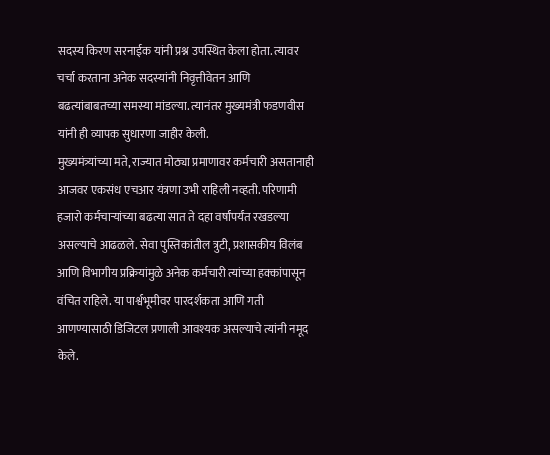सदस्य किरण सरनाईक यांनी प्रश्न उपस्थित केला होता. त्यावर चर्चा करताना अनेक सदस्यांनी निवृत्तीवेतन आणि बढत्यांबाबतच्या समस्या मांडल्या. त्यानंतर मुख्यमंत्री फडणवीस यांनी ही व्यापक सुधारणा जाहीर केली.
मुख्यमंत्र्यांच्या मते, राज्यात मोठ्या प्रमाणावर कर्मचारी असतानाही आजवर एकसंध एचआर यंत्रणा उभी राहिली नव्हती. परिणामी हजारो कर्मचाऱ्यांच्या बढत्या सात ते दहा वर्षांपर्यंत रखडल्या असल्याचे आढळले. सेवा पुस्तिकांतील त्रुटी, प्रशासकीय विलंब आणि विभागीय प्रक्रियांमुळे अनेक कर्मचारी त्यांच्या हक्कांपासून वंचित राहिले. या पार्श्वभूमीवर पारदर्शकता आणि गती आणण्यासाठी डिजिटल प्रणाली आवश्यक असल्याचे त्यांनी नमूद केले.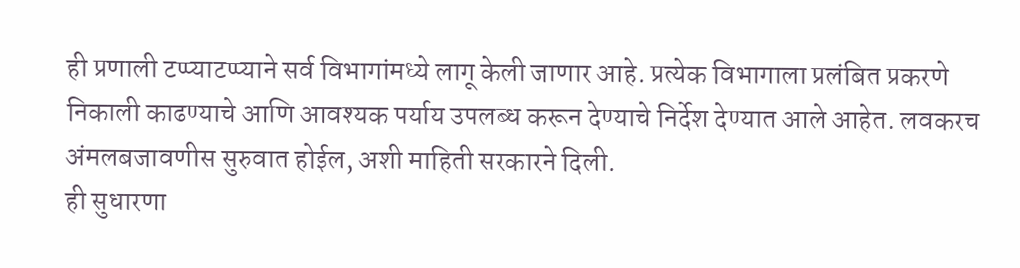ही प्रणाली टप्प्याटप्प्याने सर्व विभागांमध्ये लागू केली जाणार आहे. प्रत्येक विभागाला प्रलंबित प्रकरणे निकाली काढण्याचे आणि आवश्यक पर्याय उपलब्ध करून देण्याचे निर्देश देण्यात आले आहेत. लवकरच अंमलबजावणीस सुरुवात होईल, अशी माहिती सरकारने दिली.
ही सुधारणा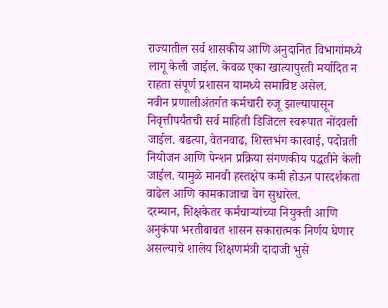राज्यातील सर्व शासकीय आणि अनुदानित विभागांमध्ये लागू केली जाईल. केवळ एका खात्यापुरती मर्यादित न राहता संपूर्ण प्रशासन यामध्ये समाविष्ट असेल.
नवीन प्रणालीअंतर्गत कर्मचारी रुजू झाल्यापासून निवृत्तीपर्यंतची सर्व माहिती डिजिटल स्वरूपात नोंदवली जाईल. बढत्या, वेतनवाढ, शिस्तभंग कारवाई, पदोन्नती नियोजन आणि पेन्शन प्रक्रिया संगणकीय पद्धतीने केली जाईल. यामुळे मानवी हस्तक्षेप कमी होऊन पारदर्शकता वाढेल आणि कामकाजाचा वेग सुधारेल.
दरम्यान, शिक्षकेतर कर्मचाऱ्यांच्या नियुक्ती आणि अनुकंपा भरतीबाबत शासन सकारात्मक निर्णय घेणार असल्याचे शालेय शिक्षणमंत्री दादाजी भुसे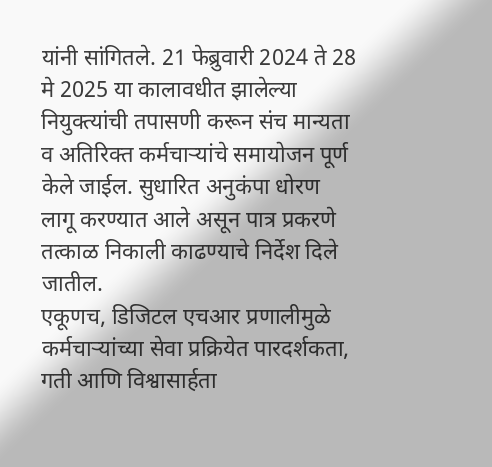यांनी सांगितले. 21 फेब्रुवारी 2024 ते 28 मे 2025 या कालावधीत झालेल्या नियुक्त्यांची तपासणी करून संच मान्यता व अतिरिक्त कर्मचाऱ्यांचे समायोजन पूर्ण केले जाईल. सुधारित अनुकंपा धोरण लागू करण्यात आले असून पात्र प्रकरणे तत्काळ निकाली काढण्याचे निर्देश दिले जातील.
एकूणच, डिजिटल एचआर प्रणालीमुळे कर्मचाऱ्यांच्या सेवा प्रक्रियेत पारदर्शकता, गती आणि विश्वासार्हता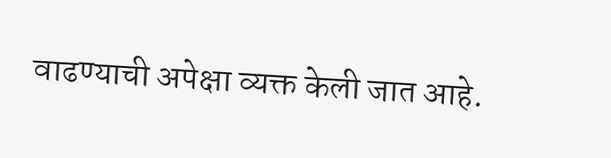वाढण्याची अपेक्षा व्यक्त केली जात आहे.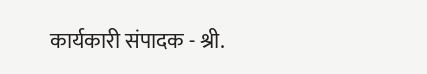कार्यकारी संपादक - श्री.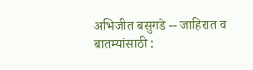अभिजीत बसुगडे -- जाहिरात व बातम्यांसाठी :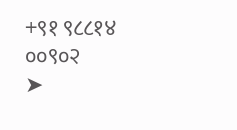+९१ ९८८१४ ००९०२
➤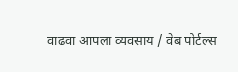वाढवा आपला व्यवसाय / वेब पोर्टल्स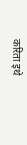करिता इथे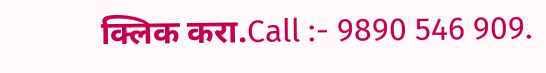क्लिक करा.Call :- 9890 546 909.